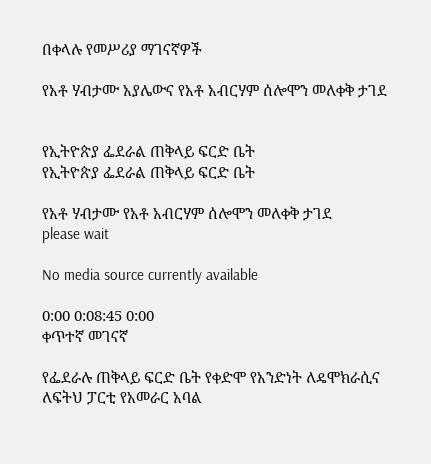በቀላሉ የመሥሪያ ማገናኛዎች

የአቶ ሃብታሙ አያሌውና የአቶ አብርሃም ሰሎሞን መለቀቅ ታገደ


የኢትዮጵያ ፌደራል ጠቅላይ ፍርድ ቤት
የኢትዮጵያ ፌደራል ጠቅላይ ፍርድ ቤት

የአቶ ሃብታሙ የአቶ አብርሃም ሰሎሞን መለቀቅ ታገደ
please wait

No media source currently available

0:00 0:08:45 0:00
ቀጥተኛ መገናኛ

የፌደራሉ ጠቅላይ ፍርድ ቤት የቀድሞ የአንድነት ለዴሞክራሲና ለፍትህ ፓርቲ የአመራር አባል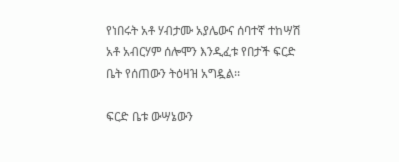የነበሩት አቶ ሃብታሙ አያሌውና ሰባተኛ ተከሣሽ አቶ አብርሃም ሰሎሞን እንዲፈቱ የበታች ፍርድ ቤት የሰጠውን ትዕዛዝ አግዷል፡፡

ፍርድ ቤቱ ውሣኔውን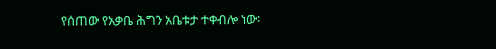የሰጠው የአቃቤ ሕግን አቤቱታ ተቀብሎ ነው፡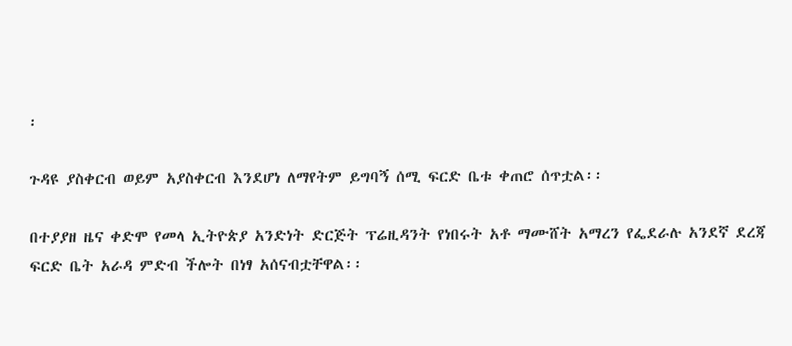፡

ጉዳዩ ያስቀርብ ወይም አያስቀርብ እንደሆነ ለማየትም ይግባኝ ሰሚ ፍርድ ቤቱ ቀጠሮ ሰጥቷል፡፡

በተያያዘ ዜና ቀድሞ የመላ ኢትዮጵያ አንድነት ድርጅት ፕሬዚዳንት የነበሩት አቶ ማሙሸት አማረን የፌደራሉ አንደኛ ደረጃ ፍርድ ቤት አራዳ ምድብ ችሎት በነፃ አሰናብቷቸዋል፡፡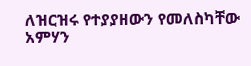ለዝርዝሩ የተያያዘውን የመለስካቸው አምሃን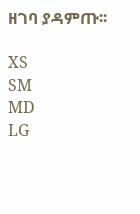ዘገባ ያዳምጡ፡፡

XS
SM
MD
LG